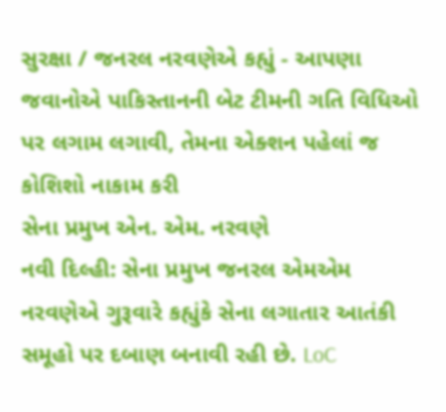સુરક્ષા / જનરલ નરવણેએ કહ્યું - આપણા જવાનોએ પાકિસ્તાનની બેટ ટીમની ગતિ વિધિઓ પર લગામ લગાવી, તેમના એક્શન પહેલાં જ કોશિશો નાકામ કરી
સેના પ્રમુખ એન. એમ. નરવણે
નવી દિલ્હી: સેના પ્રમુખ જનરલ એમએમ નરવણેએ ગુરૂવારે કહ્યુંકે સેના લગાતાર આતંકી સમૂહો પર દબાણ બનાવી રહી છે. LoC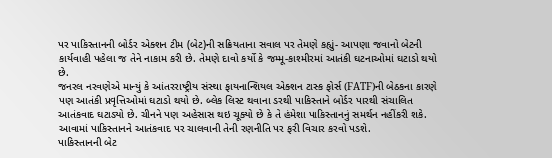પર પાકિસ્તાનની બોર્ડર એક્શન ટીમ (બેટ)ની સક્રિયતાના સવાલ પર તેમણે કહ્યું- આપણા જવાનો બેટની કાર્યવાહી પહેલા જ તેને નાકામ કરી છે. તેમણે દાવો કર્યો કે જમ્મૂ-કાશ્મીરમાં આતંકી ઘટનાઓમાં ઘટાડો થયો છે.
જનરલ નરવણેએ માન્યું કે આંતરરાષ્ટ્રીય સંસ્થા ફાયનાન્શિયલ એક્શન ટાસ્ક ફોર્સ (FATF)ની બેઠકના કારણે પણ આતંકી પ્રવૃત્તિઓમાં ઘટાડો થયો છે. બ્લેક લિસ્ટ થવાના ડરથી પાકિસ્તાને બોર્ડર પારથી સંચાલિત આતંકવાદ ઘટાડ્યો છે. ચીનને પણ અહેસાસ થઇ ચૂક્યો છે કે તે હંમેશા પાકિસ્તાનનું સમર્થન નહીંકરી શકે. આવામાં પાકિસ્તાનને આતંકવાદ પર ચાલવાની તેની રણનીતિ પર ફરી વિચાર કરવો પડશે.
પાકિસ્તાનની બેટ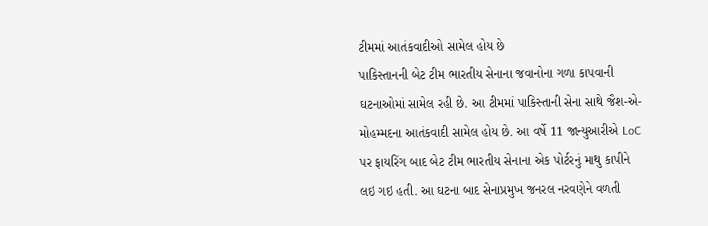ટીમમાં આતંકવાદીઓ સામેલ હોય છે
પાકિસ્તાનની બેટ ટીમ ભારતીય સેનાના જવાનોના ગળા કાપવાની ઘટનાઓમાં સામેલ રહી છે. આ ટીમમાં પાકિસ્તાની સેના સાથે જૈશ-એ-મોહમ્મદના આતંકવાદી સામેલ હોય છે. આ વર્ષે 11 જાન્યુઆરીએ LoC પર ફાયરિંગ બાદ બેટ ટીમ ભારતીય સેનાના એક પોર્ટરનું માથુ કાપીને લઇ ગઇ હતી. આ ઘટના બાદ સેનાપ્રમુખ જનરલ નરવણેને વળતી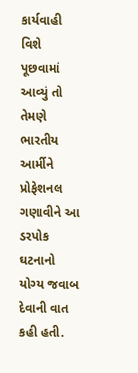કાર્યવાહી વિશે પૂછવામાં આવ્યું તો તેમણે ભારતીય આર્મીને પ્રોફેશનલ ગણાવીને આ ડરપોક ઘટનાનો યોગ્ય જવાબ દેવાની વાત કહી હતી.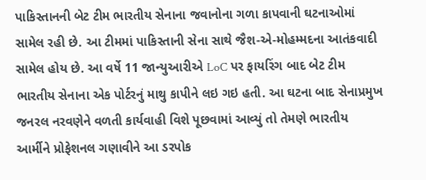પાકિસ્તાનની બેટ ટીમ ભારતીય સેનાના જવાનોના ગળા કાપવાની ઘટનાઓમાં સામેલ રહી છે. આ ટીમમાં પાકિસ્તાની સેના સાથે જૈશ-એ-મોહમ્મદના આતંકવાદી સામેલ હોય છે. આ વર્ષે 11 જાન્યુઆરીએ LoC પર ફાયરિંગ બાદ બેટ ટીમ ભારતીય સેનાના એક પોર્ટરનું માથુ કાપીને લઇ ગઇ હતી. આ ઘટના બાદ સેનાપ્રમુખ જનરલ નરવણેને વળતી કાર્યવાહી વિશે પૂછવામાં આવ્યું તો તેમણે ભારતીય આર્મીને પ્રોફેશનલ ગણાવીને આ ડરપોક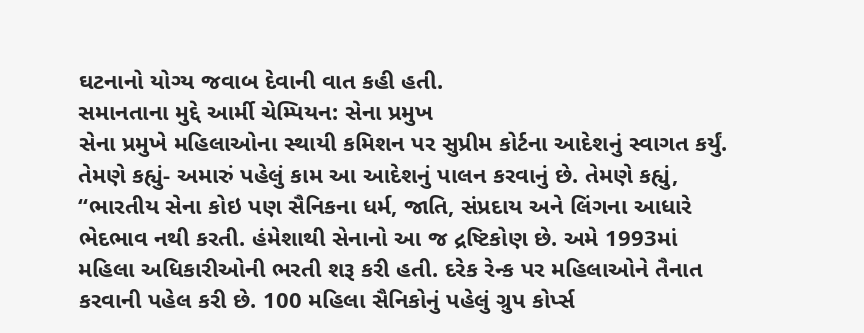ઘટનાનો યોગ્ય જવાબ દેવાની વાત કહી હતી.
સમાનતાના મુદ્દે આર્મી ચેમ્પિયન: સેના પ્રમુખ
સેના પ્રમુખે મહિલાઓના સ્થાયી કમિશન પર સુપ્રીમ કોર્ટના આદેશનું સ્વાગત કર્યું. તેમણે કહ્યું- અમારું પહેલું કામ આ આદેશનું પાલન કરવાનું છે. તેમણે કહ્યું, ‘‘ભારતીય સેના કોઇ પણ સૈનિકના ધર્મ, જાતિ, સંપ્રદાય અને લિંગના આધારે ભેદભાવ નથી કરતી. હંમેશાથી સેનાનો આ જ દ્રષ્ટિકોણ છે. અમે 1993માં મહિલા અધિકારીઓની ભરતી શરૂ કરી હતી. દરેક રેન્ક પર મહિલાઓને તૈનાત કરવાની પહેલ કરી છે. 100 મહિલા સૈનિકોનું પહેલું ગ્રુપ કોર્પ્સ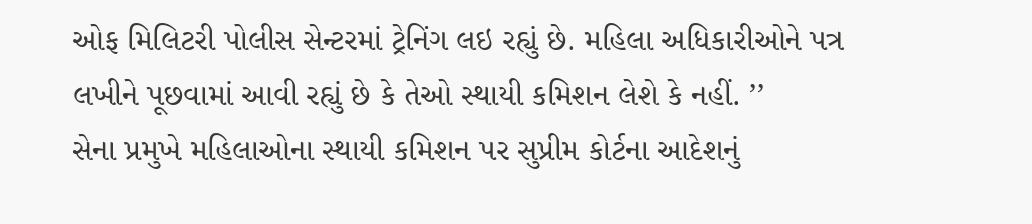ઓફ મિલિટરી પોલીસ સેન્ટરમાં ટ્રેનિંગ લઇ રહ્યું છે. મહિલા અધિકારીઓને પત્ર લખીને પૂછવામાં આવી રહ્યું છે કે તેઓ સ્થાયી કમિશન લેશે કે નહીં. ’’
સેના પ્રમુખે મહિલાઓના સ્થાયી કમિશન પર સુપ્રીમ કોર્ટના આદેશનું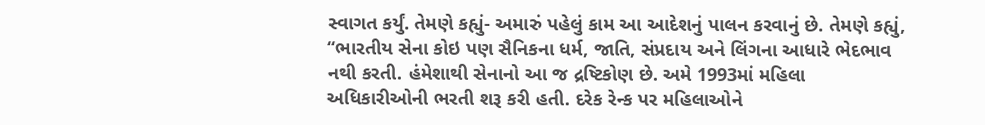સ્વાગત કર્યું. તેમણે કહ્યું- અમારું પહેલું કામ આ આદેશનું પાલન કરવાનું છે. તેમણે કહ્યું, ‘‘ભારતીય સેના કોઇ પણ સૈનિકના ધર્મ, જાતિ, સંપ્રદાય અને લિંગના આધારે ભેદભાવ નથી કરતી. હંમેશાથી સેનાનો આ જ દ્રષ્ટિકોણ છે. અમે 1993માં મહિલા અધિકારીઓની ભરતી શરૂ કરી હતી. દરેક રેન્ક પર મહિલાઓને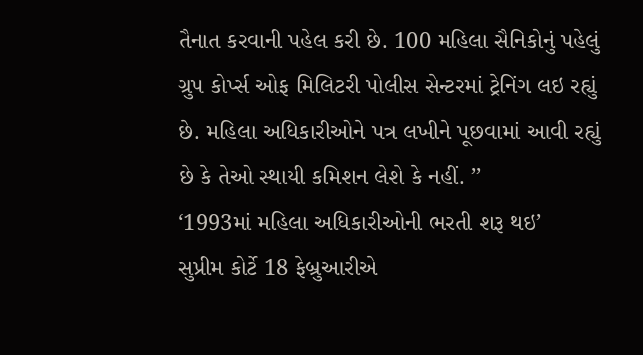તૈનાત કરવાની પહેલ કરી છે. 100 મહિલા સૈનિકોનું પહેલું ગ્રુપ કોર્પ્સ ઓફ મિલિટરી પોલીસ સેન્ટરમાં ટ્રેનિંગ લઇ રહ્યું છે. મહિલા અધિકારીઓને પત્ર લખીને પૂછવામાં આવી રહ્યું છે કે તેઓ સ્થાયી કમિશન લેશે કે નહીં. ’’
‘1993માં મહિલા અધિકારીઓની ભરતી શરૂ થઇ’
સુપ્રીમ કોર્ટે 18 ફેબ્રુઆરીએ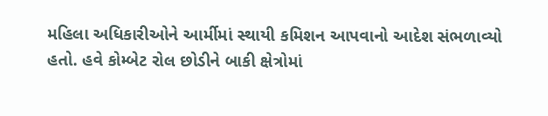મહિલા અધિકારીઓને આર્મીમાં સ્થાયી કમિશન આપવાનો આદેશ સંભળાવ્યો હતો. હવે કોમ્બેટ રોલ છોડીને બાકી ક્ષેત્રોમાં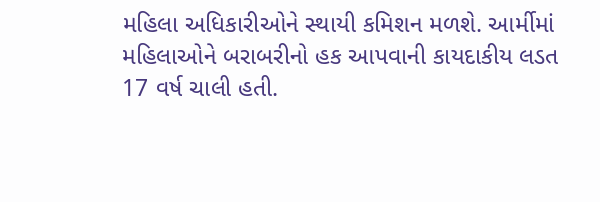મહિલા અધિકારીઓને સ્થાયી કમિશન મળશે. આર્મીમાં મહિલાઓને બરાબરીનો હક આપવાની કાયદાકીય લડત 17 વર્ષ ચાલી હતી.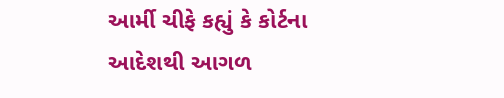આર્મી ચીફે કહ્યું કે કોર્ટના આદેશથી આગળ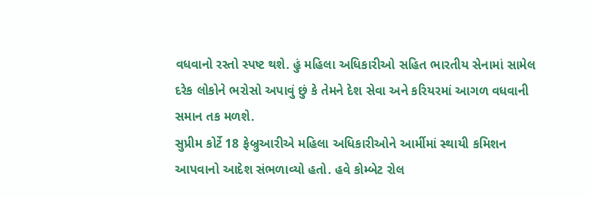વધવાનો રસ્તો સ્પષ્ટ થશે. હું મહિલા અધિકારીઓ સહિત ભારતીય સેનામાં સામેલ દરેક લોકોને ભરોસો અપાવું છું કે તેમને દેશ સેવા અને કરિયરમાં આગળ વધવાની સમાન તક મળશે.
સુપ્રીમ કોર્ટે 18 ફેબ્રુઆરીએ મહિલા અધિકારીઓને આર્મીમાં સ્થાયી કમિશન આપવાનો આદેશ સંભળાવ્યો હતો. હવે કોમ્બેટ રોલ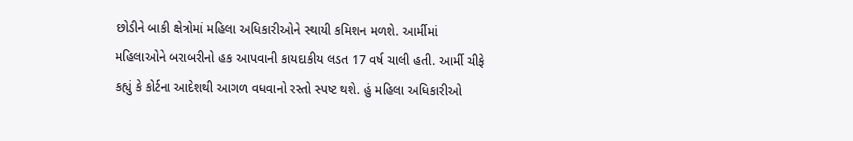છોડીને બાકી ક્ષેત્રોમાં મહિલા અધિકારીઓને સ્થાયી કમિશન મળશે. આર્મીમાં મહિલાઓને બરાબરીનો હક આપવાની કાયદાકીય લડત 17 વર્ષ ચાલી હતી. આર્મી ચીફે કહ્યું કે કોર્ટના આદેશથી આગળ વધવાનો રસ્તો સ્પષ્ટ થશે. હું મહિલા અધિકારીઓ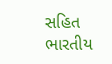સહિત ભારતીય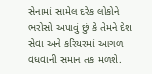સેનામાં સામેલ દરેક લોકોને ભરોસો અપાવું છું કે તેમને દેશ સેવા અને કરિયરમાં આગળ વધવાની સમાન તક મળશે.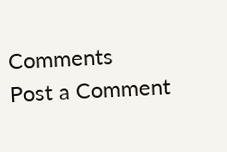Comments
Post a Comment